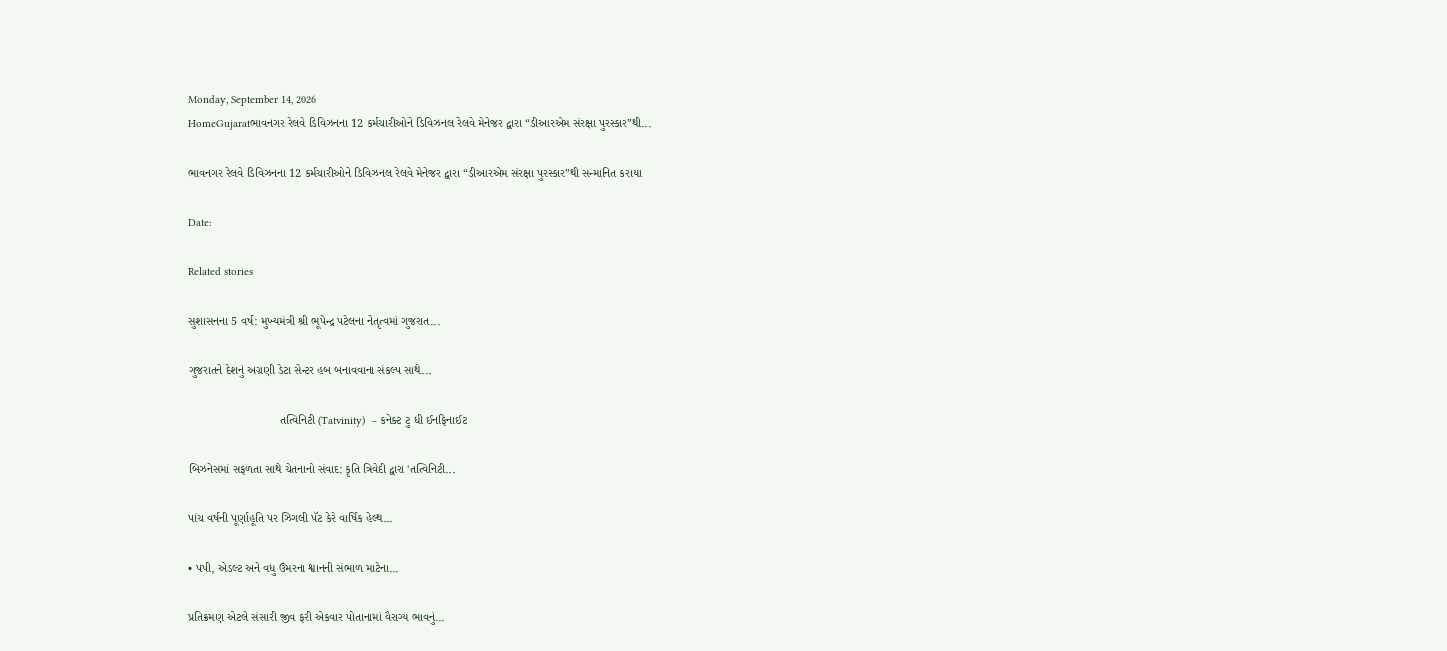Monday, September 14, 2026
HomeGujaratભાવનગર રેલવે ડિવિઝનના 12 કર્મચારીઓને ડિવિઝનલ રેલવે મેનેજર દ્વારા “ડીઆરએમ સંરક્ષા પુરસ્કાર”થી...

ભાવનગર રેલવે ડિવિઝનના 12 કર્મચારીઓને ડિવિઝનલ રેલવે મેનેજર દ્વારા “ડીઆરએમ સંરક્ષા પુરસ્કાર”થી સન્માનિત કરાયા

Date:

Related stories

સુશાસનના 5 વર્ષ: મુખ્યમંત્રી શ્રી ભૂપેન્દ્ર પટેલના નેતૃત્વમાં ગુજરાત...

ગુજરાતને દેશનું અગ્રણી ડેટા સેન્ટર હબ બનાવવાના સંકલ્પ સાથે...

                            તત્વિનિટી (Tatvinity)  – કનેક્ટ ટુ ધી ઈનફિનાઈટ

બિઝનેસમાં સફળતા સાથે ચેતનાનો સંવાદ: કૃતિ ત્રિવેદી દ્વારા 'તત્વિનિટી...

પાંચ વર્ષની પૂર્ણાહૂતિ પર ઝિગલી પૅટ કેરે વાર્ષિક હેલ્થ...

• પપી, એડલ્ટ અને વધુ ઉંમરના શ્વાનની સંભાળ માટેના...

પ્રતિક્રમણ એટલે સંસારી જીવ ફરી એકવાર પોતાનામાં વૈરાગ્ય ભાવનું...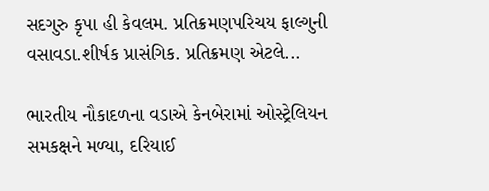સદગુરુ કૃપા હી કેવલમ. પ્રતિક્રમણપરિચય ફાલ્ગુની વસાવડા.શીર્ષક પ્રાસંગિક. પ્રતિક્રમણ એટલે...

ભારતીય નૌકાદળના વડાએ કેનબેરામાં ઓસ્ટ્રેલિયન સમકક્ષને મળ્યા, દરિયાઈ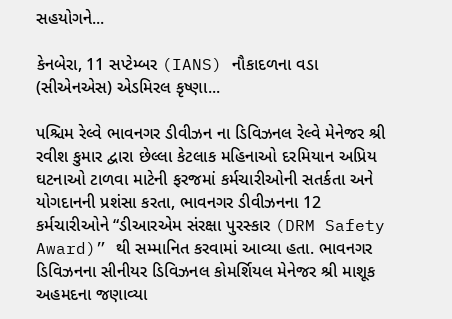સહયોગને...

કેનબેરા, 11 સપ્ટેમ્બર (IANS) નૌકાદળના વડા (સીએનએસ) એડમિરલ કૃષ્ણા...

પશ્ચિમ રેલ્વે ભાવનગર ડીવીઝન ના ડિવિઝનલ રેલ્વે મેનેજર શ્રી રવીશ કુમાર દ્વારા છેલ્લા કેટલાક મહિનાઓ દરમિયાન અપ્રિય ઘટનાઓ ટાળવા માટેની ફરજમાં કર્મચારીઓની સતર્કતા અને યોગદાનની પ્રશંસા કરતા, ભાવનગર ડીવીઝનના 12 કર્મચારીઓને “ડીઆરએમ સંરક્ષા પુરસ્કાર (DRM Safety Award)” થી સમ્માનિત કરવામાં આવ્યા હતા. ભાવનગર ડિવિઝનના સીનીયર ડિવિઝનલ કોમર્શિયલ મેનેજર શ્રી માશૂક અહમદના જણાવ્યા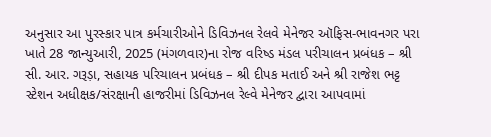અનુસાર આ પુરસ્કાર પાત્ર કર્મચારીઓને ડિવિઝનલ રેલવે મેનેજર ઑફિસ-ભાવનગર પરા ખાતે 28 જાન્યુઆરી, 2025 (મંગળવાર)ના રોજ વરિષ્ડ મંડલ પરીચાલન પ્રબંધક – શ્રી સી. આર. ગરૂડ઼ા, સહાયક પરિચાલન પ્રબંધક – શ્રી દીપક મતાઈ અને શ્રી રાજેશ ભટ્ટ સ્ટેશન અધીક્ષક/સંરક્ષાની હાજરીમાં ડિવિઝનલ રેલ્વે મેનેજર દ્વારા આપવામાં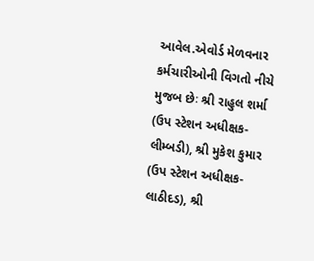આવેલ.એવોર્ડ મેળવનાર કર્મચારીઓની વિગતો નીચે મુજબ છેઃ શ્રી રાહુલ શર્મા (ઉપ સ્ટેશન અધીક્ષક-લીમ્બડી), શ્રી મુકેશ કુમાર (ઉપ સ્ટેશન અધીક્ષક-લાઠીદડ), શ્રી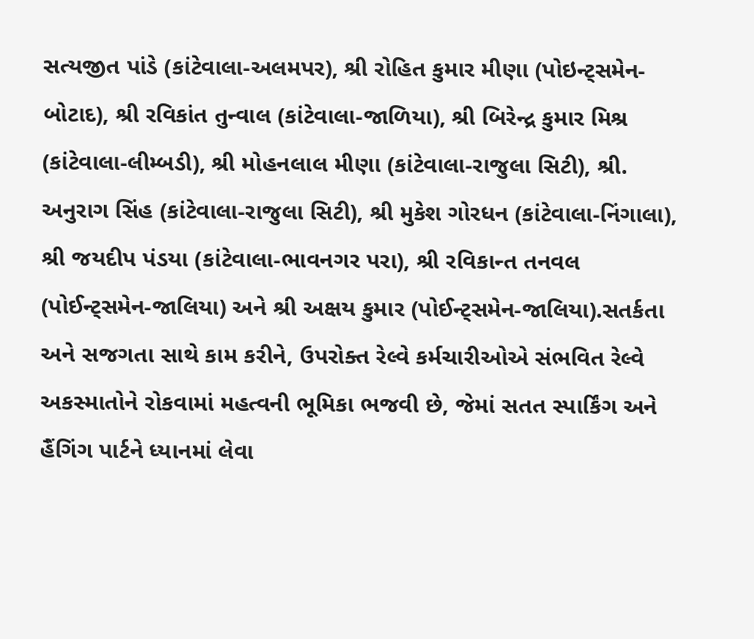સત્યજીત પાંડે (કાંટેવાલા-અલમપર), શ્રી રોહિત કુમાર મીણા (પોઇન્ટ્સમેન-બોટાદ), શ્રી રવિકાંત તુન્વાલ (કાંટેવાલા-જાળિયા), શ્રી બિરેન્દ્ર કુમાર મિશ્ર (કાંટેવાલા-લીમ્બડી), શ્રી મોહનલાલ મીણા (કાંટેવાલા-રાજુલા સિટી), શ્રી. અનુરાગ સિંહ (કાંટેવાલા-રાજુલા સિટી), શ્રી મુકેશ ગોરધન (કાંટેવાલા-નિંગાલા), શ્રી જયદીપ પંડયા (કાંટેવાલા-ભાવનગર પરા), શ્રી રવિકાન્ત તનવલ (પોઈન્ટ્સમેન-જાલિયા) અને શ્રી અક્ષય કુમાર (પોઈન્ટ્સમેન-જાલિયા).સતર્કતા અને સજગતા સાથે કામ કરીને, ઉપરોક્ત રેલ્વે કર્મચારીઓએ સંભવિત રેલ્વે અકસ્માતોને રોકવામાં મહત્વની ભૂમિકા ભજવી છે, જેમાં સતત સ્પાર્કિંગ અને હૈંગિંગ પાર્ટને ધ્યાનમાં લેવા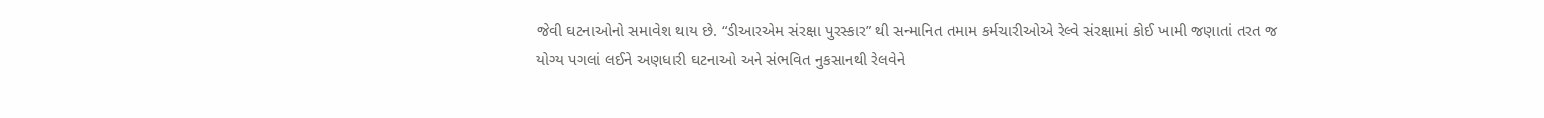જેવી ઘટનાઓનો સમાવેશ થાય છે. “ડીઆરએમ સંરક્ષા પુરસ્કાર” થી સન્માનિત તમામ કર્મચારીઓએ રેલ્વે સંરક્ષામાં કોઈ ખામી જણાતાં તરત જ યોગ્ય પગલાં લઈને અણધારી ઘટનાઓ અને સંભવિત નુકસાનથી રેલવેને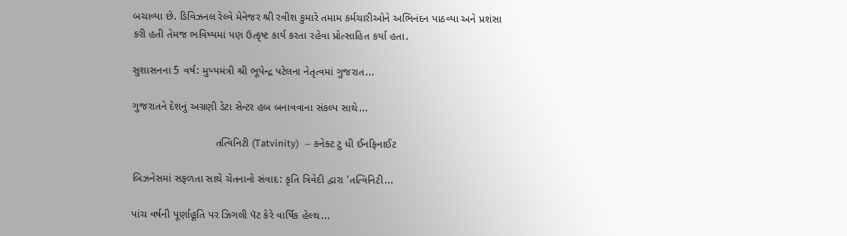બચાવ્યા છે. ડિવિઝનલ રેલ્વે મેનેજર શ્રી રવીશ કુમારે તમામ કર્મચારીઓને અભિનંદન પાઠવ્યા અને પ્રશંસા કરી હતી તેમજ ભવિષ્યમાં પણ ઉત્કૃષ્ટ કાર્ય કરતા રહેવા પ્રોત્સાહિત કર્યા હતા.

સુશાસનના 5 વર્ષ: મુખ્યમંત્રી શ્રી ભૂપેન્દ્ર પટેલના નેતૃત્વમાં ગુજરાત...

ગુજરાતને દેશનું અગ્રણી ડેટા સેન્ટર હબ બનાવવાના સંકલ્પ સાથે...

                            તત્વિનિટી (Tatvinity)  – કનેક્ટ ટુ ધી ઈનફિનાઈટ

બિઝનેસમાં સફળતા સાથે ચેતનાનો સંવાદ: કૃતિ ત્રિવેદી દ્વારા 'તત્વિનિટી...

પાંચ વર્ષની પૂર્ણાહૂતિ પર ઝિગલી પૅટ કેરે વાર્ષિક હેલ્થ...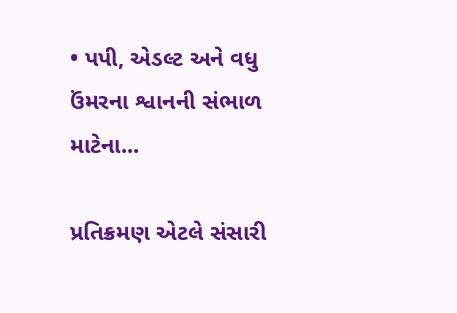• પપી, એડલ્ટ અને વધુ ઉંમરના શ્વાનની સંભાળ માટેના...

પ્રતિક્રમણ એટલે સંસારી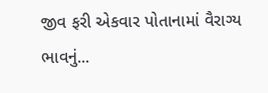જીવ ફરી એકવાર પોતાનામાં વૈરાગ્ય ભાવનું...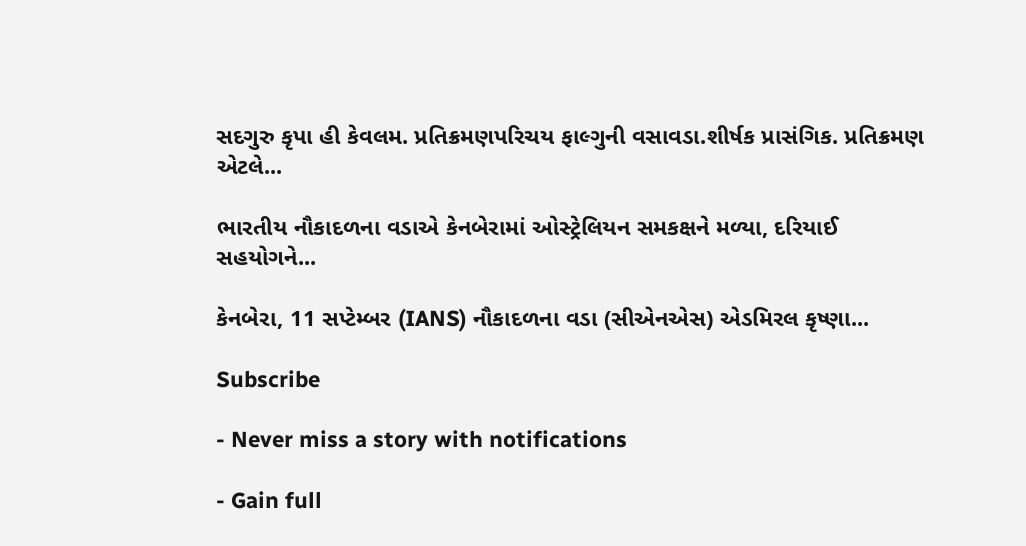સદગુરુ કૃપા હી કેવલમ. પ્રતિક્રમણપરિચય ફાલ્ગુની વસાવડા.શીર્ષક પ્રાસંગિક. પ્રતિક્રમણ એટલે...

ભારતીય નૌકાદળના વડાએ કેનબેરામાં ઓસ્ટ્રેલિયન સમકક્ષને મળ્યા, દરિયાઈ સહયોગને...

કેનબેરા, 11 સપ્ટેમ્બર (IANS) નૌકાદળના વડા (સીએનએસ) એડમિરલ કૃષ્ણા...

Subscribe

- Never miss a story with notifications

- Gain full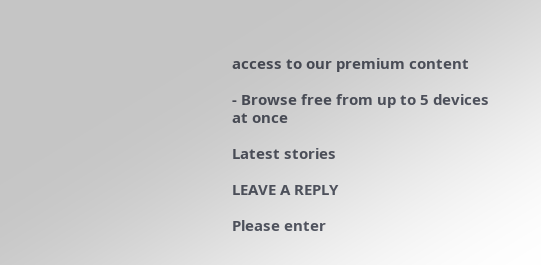access to our premium content

- Browse free from up to 5 devices at once

Latest stories

LEAVE A REPLY

Please enter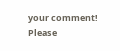your comment!
Please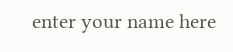enter your name here